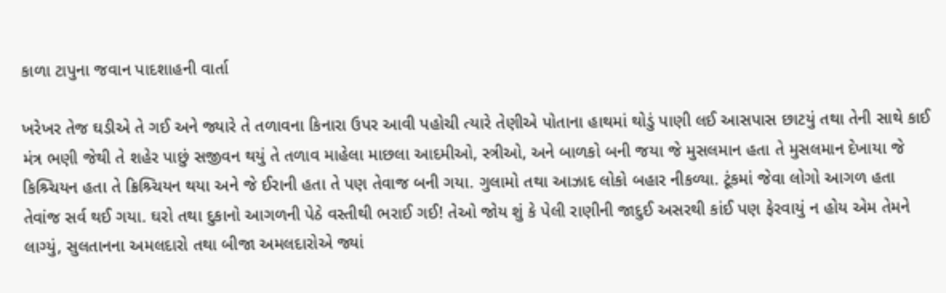કાળા ટાપુના જવાન પાદશાહની વાર્તા

ખરેખર તેજ ઘડીએ તે ગઈ અને જ્યારે તે તળાવના કિનારા ઉપર આવી પહોચી ત્યારે તેણીએ પોતાના હાથમાં થોડું પાણી લઈ આસપાસ છાટયું તથા તેની સાથે કાઈ મંત્ર ભણી જેથી તે શહેર પાછું સજીવન થયું તે તળાવ માહેલા માછલા આદમીઓ, સ્ત્રીઓ, અને બાળકો બની જયા જે મુસલમાન હતા તે મુસલમાન દેખાયા જે કિશ્ર્ચિયન હતા તે ક્રિશ્ર્ચિયન થયા અને જે ઈરાની હતા તે પણ તેવાજ બની ગયા. ગુલામો તથા આઝાદ લોકો બહાર નીકળ્યા. ટૂંકમાં જેવા લોગો આગળ હતા તેવાંજ સર્વ થઈ ગયા. ઘરો તથા દુકાનો આગળની પેઠે વસ્તીથી ભરાઈ ગઈ! તેઓ જોય શું કે પેલી રાણીની જાદુઈ અસરથી કાંઈ પણ ફેરવાયું ન હોય એમ તેમને લાગ્યું, સુલતાનના અમલદારો તથા બીજા અમલદારોએ જ્યાં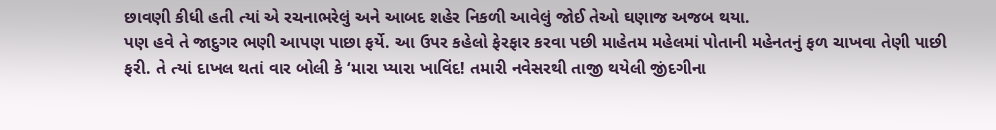છાવણી કીધી હતી ત્યાં એ રચનાભરેલું અને આબદ શહેર નિકળી આવેલું જોઈ તેઓ ઘણાજ અજબ થયા.
પણ હવે તે જાદુગર ભણી આપણ પાછા ફર્યે. આ ઉપર કહેલો ફેરફાર કરવા પછી માહેતમ મહેલમાં પોતાની મહેનતનું ફળ ચાખવા તેણી પાછી ફરી. તે ત્યાં દાખલ થતાં વાર બોલી કે ‘મારા પ્યારા ખાવિંદ! તમારી નવેસરથી તાજી થયેલી જીંદગીના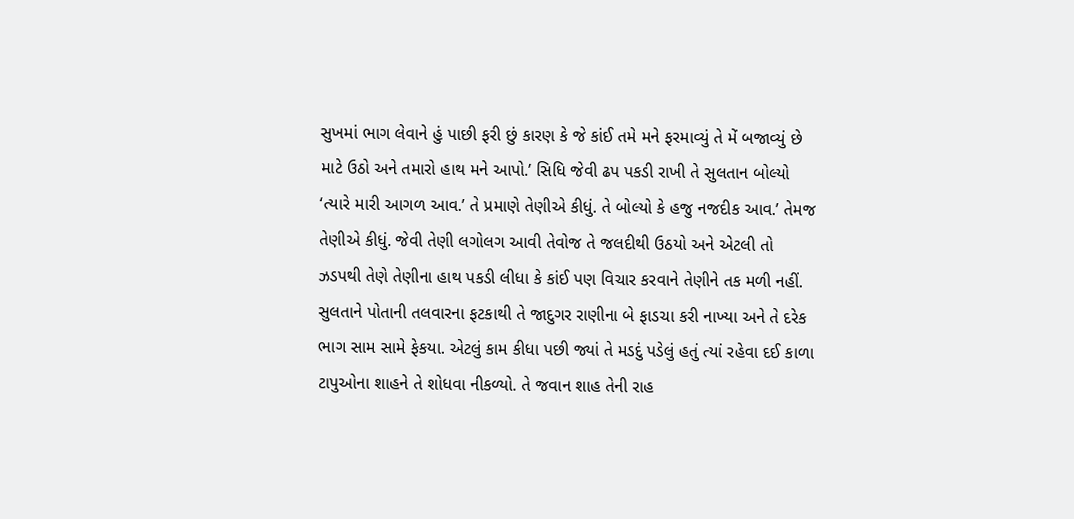સુખમાં ભાગ લેવાને હું પાછી ફરી છું કારણ કે જે કાંઈ તમે મને ફરમાવ્યું તે મેં બજાવ્યું છે માટે ઉઠો અને તમારો હાથ મને આપો.’ સિધિ જેવી ઢપ પકડી રાખી તે સુલતાન બોલ્યો ‘ત્યારે મારી આગળ આવ.’ તે પ્રમાણે તેણીએ કીધું. તે બોલ્યો કે હજુ નજદીક આવ.’ તેમજ તેણીએ કીધું. જેવી તેણી લગોલગ આવી તેવોજ તે જલદીથી ઉઠયો અને એટલી તો ઝડપથી તેણે તેણીના હાથ પકડી લીધા કે કાંઈ પણ વિચાર કરવાને તેણીને તક મળી નહીં. સુલતાને પોતાની તલવારના ફટકાથી તે જાદુગર રાણીના બે ફાડચા કરી નાખ્યા અને તે દરેક ભાગ સામ સામે ફેકયા. એટલું કામ કીધા પછી જ્યાં તે મડદું પડેલું હતું ત્યાં રહેવા દઈ કાળા ટાપુઓના શાહને તે શોધવા નીકળ્યો. તે જવાન શાહ તેની રાહ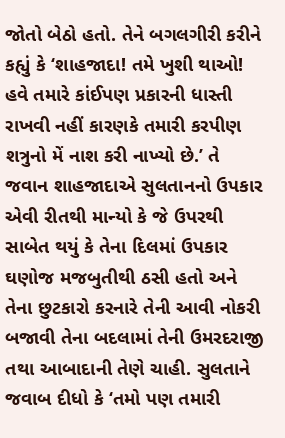જોતો બેઠો હતો. તેને બગલગીરી કરીને કહ્યું કે ‘શાહજાદા! તમે ખુશી થાઓ! હવે તમારે કાંઈપણ પ્રકારની ધાસ્તી રાખવી નહીં કારણકે તમારી કરપીણ શત્રુનો મેં નાશ કરી નાખ્યો છે.’ તે જવાન શાહજાદાએ સુલતાનનો ઉપકાર એવી રીતથી માન્યો કે જે ઉપરથી સાબેત થયું કે તેના દિલમાં ઉપકાર ઘણોજ મજબુતીથી ઠસી હતો અને તેના છુટકારો કરનારે તેની આવી નોકરી બજાવી તેના બદલામાં તેની ઉમરદરાજી તથા આબાદાની તેણે ચાહી. સુલતાને જવાબ દીધો કે ‘તમો પણ તમારી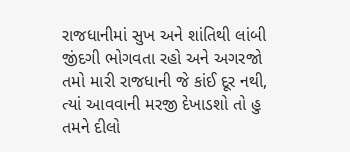રાજધાનીમાં સુખ અને શાંતિથી લાંબી જીંદગી ભોગવતા રહો અને અગરજો તમો મારી રાજધાની જે કાંઈ દૂર નથી, ત્યાં આવવાની મરજી દેખાડશો તો હુ તમને દીલો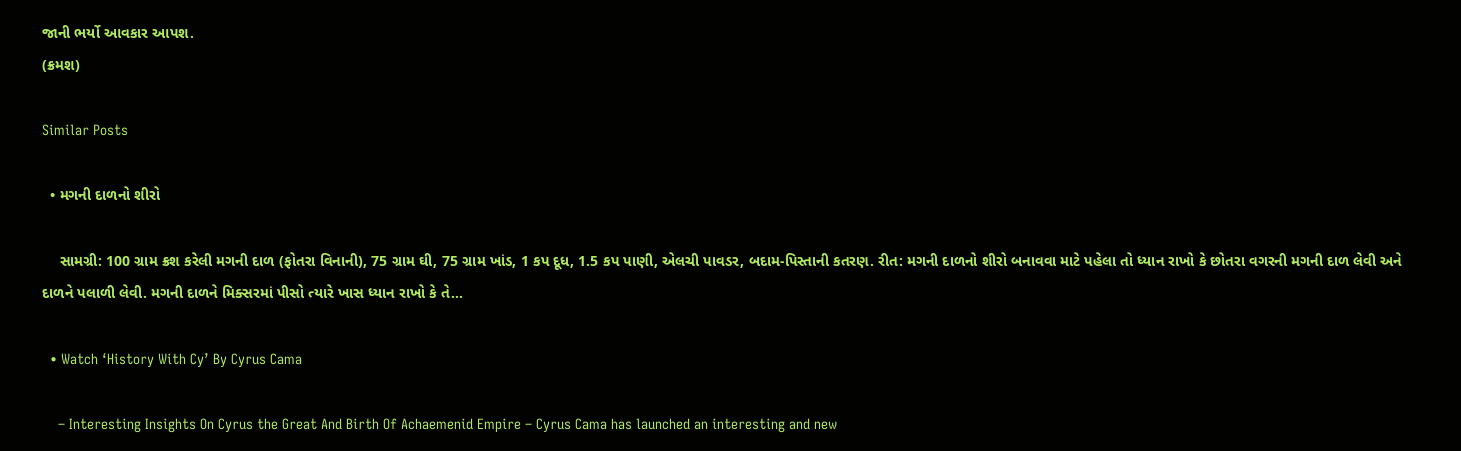જાની ભર્યો આવકાર આપશ.
(ક્રમશ)

Similar Posts

  • મગની દાળનો શીરો

    સામગ્રી: 100 ગ્રામ ક્રશ કરેલી મગની દાળ (ફોતરા વિનાની), 75 ગ્રામ ઘી, 75 ગ્રામ ખાંડ, 1 કપ દૂધ, 1.5 કપ પાણી, એલચી પાવડર, બદામ-પિસ્તાની કતરણ. રીત: મગની દાળનો શીરો બનાવવા માટે પહેલા તો ધ્યાન રાખો કે છોતરા વગરની મગની દાળ લેવી અને દાળને પલાળી લેવી. મગની દાળને મિક્સરમાં પીસો ત્યારે ખાસ ધ્યાન રાખો કે તે…

  • Watch ‘History With Cy’ By Cyrus Cama

    – Interesting Insights On Cyrus the Great And Birth Of Achaemenid Empire – Cyrus Cama has launched an interesting and new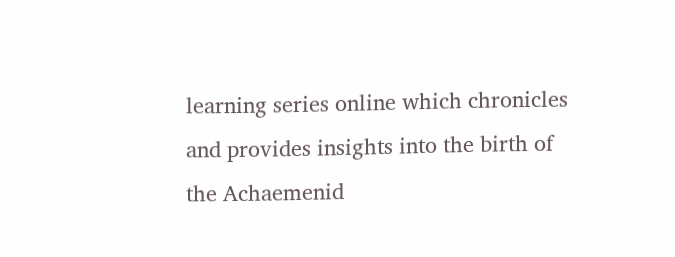learning series online which chronicles and provides insights into the birth of the Achaemenid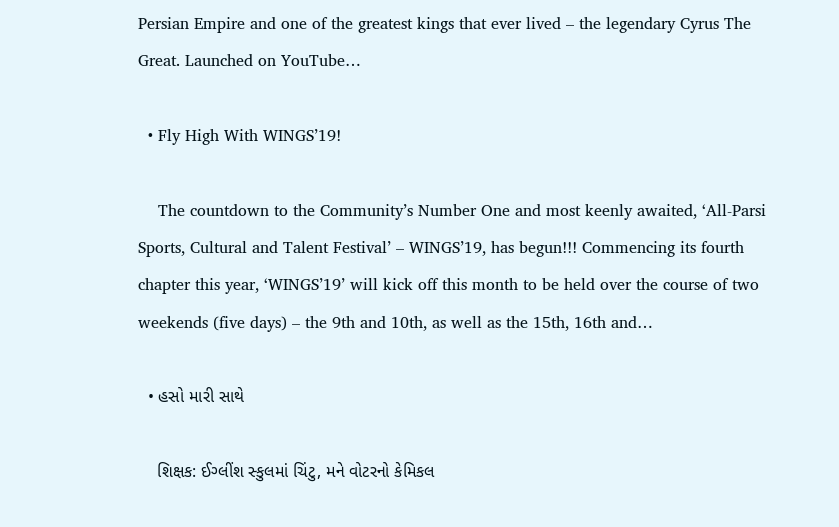Persian Empire and one of the greatest kings that ever lived – the legendary Cyrus The Great. Launched on YouTube…

  • Fly High With WINGS’19!

    The countdown to the Community’s Number One and most keenly awaited, ‘All-Parsi Sports, Cultural and Talent Festival’ – WINGS’19, has begun!!! Commencing its fourth chapter this year, ‘WINGS’19’ will kick off this month to be held over the course of two weekends (five days) – the 9th and 10th, as well as the 15th, 16th and…

  • હસો મારી સાથે

    શિક્ષક: ઈગ્લીંશ સ્કુલમાં ચિંટુ, મને વોટરનો કેમિકલ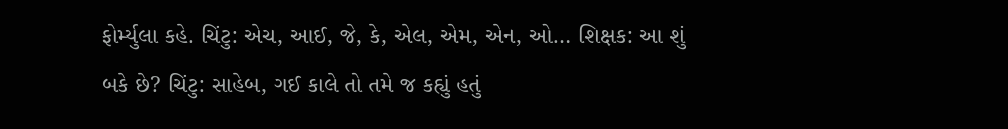ફોર્મ્યુલા કહે. ચિંટુ: એચ, આઈ, જે, કે, એલ, એમ, એન, ઓ… શિક્ષક: આ શું બકે છે? ચિંટુ: સાહેબ, ગઈ કાલે તો તમે જ કહ્યું હતું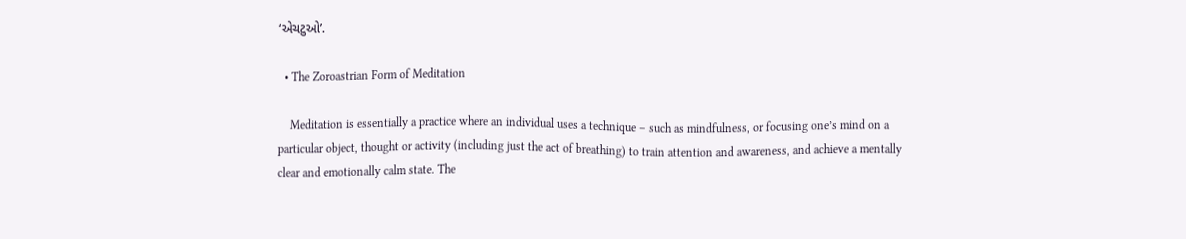‘એચટુઓ’.

  • The Zoroastrian Form of Meditation

    Meditation is essentially a practice where an individual uses a technique – such as mindfulness, or focusing one’s mind on a particular object, thought or activity (including just the act of breathing) to train attention and awareness, and achieve a mentally clear and emotionally calm state. The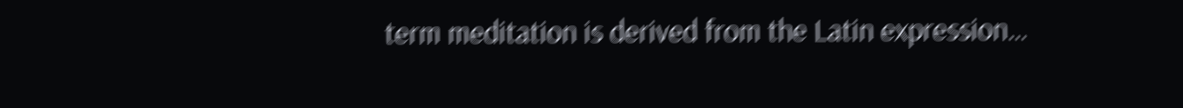term meditation is derived from the Latin expression…